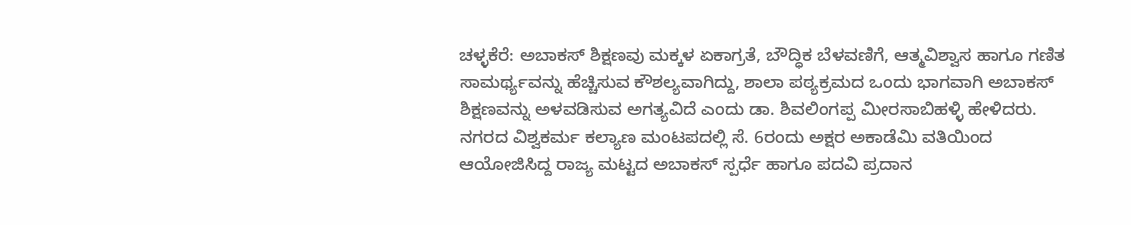ಚಳ್ಳಕೆರೆ: ಅಬಾಕಸ್ ಶಿಕ್ಷಣವು ಮಕ್ಕಳ ಏಕಾಗ್ರತೆ, ಬೌದ್ಧಿಕ ಬೆಳವಣಿಗೆ, ಆತ್ಮವಿಶ್ವಾಸ ಹಾಗೂ ಗಣಿತ ಸಾಮರ್ಥ್ಯವನ್ನು ಹೆಚ್ಚಿಸುವ ಕೌಶಲ್ಯವಾಗಿದ್ದು, ಶಾಲಾ ಪಠ್ಯಕ್ರಮದ ಒಂದು ಭಾಗವಾಗಿ ಅಬಾಕಸ್ ಶಿಕ್ಷಣವನ್ನು ಅಳವಡಿಸುವ ಅಗತ್ಯವಿದೆ ಎಂದು ಡಾ. ಶಿವಲಿಂಗಪ್ಪ ಮೀರಸಾಬಿಹಳ್ಳಿ ಹೇಳಿದರು.
ನಗರದ ವಿಶ್ವಕರ್ಮ ಕಲ್ಯಾಣ ಮಂಟಪದಲ್ಲಿ ಸೆ. 6ರಂದು ಅಕ್ಷರ ಅಕಾಡೆಮಿ ವತಿಯಿಂದ ಆಯೋಜಿಸಿದ್ದ ರಾಜ್ಯ ಮಟ್ಟದ ಅಬಾಕಸ್ ಸ್ಪರ್ಧೆ ಹಾಗೂ ಪದವಿ ಪ್ರದಾನ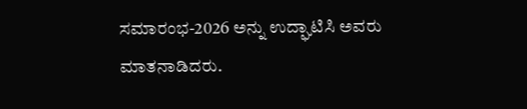ಸಮಾರಂಭ-2026 ಅನ್ನು ಉದ್ಘಾಟಿಸಿ ಅವರು ಮಾತನಾಡಿದರು.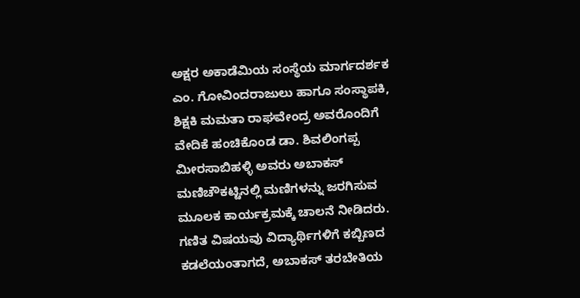ಅಕ್ಷರ ಅಕಾಡೆಮಿಯ ಸಂಸ್ಥೆಯ ಮಾರ್ಗದರ್ಶಕ ಎಂ. ಗೋವಿಂದರಾಜುಲು ಹಾಗೂ ಸಂಸ್ಥಾಪಕಿ, ಶಿಕ್ಷಕಿ ಮಮತಾ ರಾಘವೇಂದ್ರ ಅವರೊಂದಿಗೆ ವೇದಿಕೆ ಹಂಚಿಕೊಂಡ ಡಾ. ಶಿವಲಿಂಗಪ್ಪ ಮೀರಸಾಬಿಹಳ್ಳಿ ಅವರು ಅಬಾಕಸ್ ಮಣಿಚೌಕಟ್ಟಿನಲ್ಲಿ ಮಣಿಗಳನ್ನು ಜರಗಿಸುವ ಮೂಲಕ ಕಾರ್ಯಕ್ರಮಕ್ಕೆ ಚಾಲನೆ ನೀಡಿದರು.
ಗಣಿತ ವಿಷಯವು ವಿದ್ಯಾರ್ಥಿಗಳಿಗೆ ಕಬ್ಬಿಣದ ಕಡಲೆಯಂತಾಗದೆ, ಅಬಾಕಸ್ ತರಬೇತಿಯ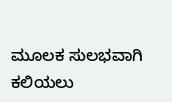ಮೂಲಕ ಸುಲಭವಾಗಿ ಕಲಿಯಲು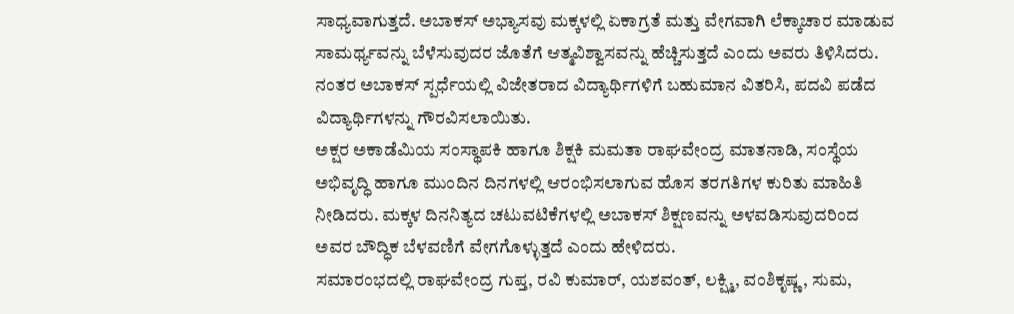ಸಾಧ್ಯವಾಗುತ್ತದೆ. ಅಬಾಕಸ್ ಅಭ್ಯಾಸವು ಮಕ್ಕಳಲ್ಲಿ ಏಕಾಗ್ರತೆ ಮತ್ತು ವೇಗವಾಗಿ ಲೆಕ್ಕಾಚಾರ ಮಾಡುವ ಸಾಮರ್ಥ್ಯವನ್ನು ಬೆಳೆಸುವುದರ ಜೊತೆಗೆ ಆತ್ಮವಿಶ್ವಾಸವನ್ನು ಹೆಚ್ಚಿಸುತ್ತದೆ ಎಂದು ಅವರು ತಿಳಿಸಿದರು.
ನಂತರ ಅಬಾಕಸ್ ಸ್ಪರ್ಧೆಯಲ್ಲಿ ವಿಜೇತರಾದ ವಿದ್ಯಾರ್ಥಿಗಳಿಗೆ ಬಹುಮಾನ ವಿತರಿಸಿ, ಪದವಿ ಪಡೆದ ವಿದ್ಯಾರ್ಥಿಗಳನ್ನು ಗೌರವಿಸಲಾಯಿತು.
ಅಕ್ಷರ ಅಕಾಡೆಮಿಯ ಸಂಸ್ಥಾಪಕಿ ಹಾಗೂ ಶಿಕ್ಷಕಿ ಮಮತಾ ರಾಘವೇಂದ್ರ ಮಾತನಾಡಿ, ಸಂಸ್ಥೆಯ ಅಭಿವೃದ್ಧಿ ಹಾಗೂ ಮುಂದಿನ ದಿನಗಳಲ್ಲಿ ಆರಂಭಿಸಲಾಗುವ ಹೊಸ ತರಗತಿಗಳ ಕುರಿತು ಮಾಹಿತಿ ನೀಡಿದರು. ಮಕ್ಕಳ ದಿನನಿತ್ಯದ ಚಟುವಟಿಕೆಗಳಲ್ಲಿ ಅಬಾಕಸ್ ಶಿಕ್ಷಣವನ್ನು ಅಳವಡಿಸುವುದರಿಂದ ಅವರ ಬೌದ್ಧಿಕ ಬೆಳವಣಿಗೆ ವೇಗಗೊಳ್ಳುತ್ತದೆ ಎಂದು ಹೇಳಿದರು.
ಸಮಾರಂಭದಲ್ಲಿ ರಾಘವೇಂದ್ರ ಗುಪ್ತ, ರವಿ ಕುಮಾರ್, ಯಶವಂತ್, ಲಕ್ಷ್ಮಿ, ವಂಶಿಕೃಷ್ಣ, ಸುಮ,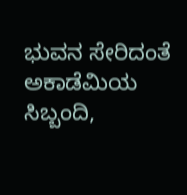ಭುವನ ಸೇರಿದಂತೆ ಅಕಾಡೆಮಿಯ ಸಿಬ್ಬಂದಿ,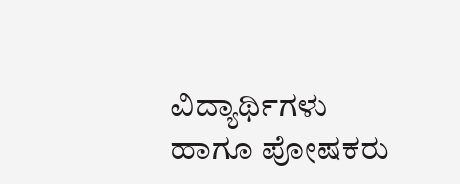ವಿದ್ಯಾರ್ಥಿಗಳು ಹಾಗೂ ಪೋಷಕರು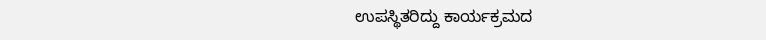ಉಪಸ್ಥಿತರಿದ್ದು ಕಾರ್ಯಕ್ರಮದ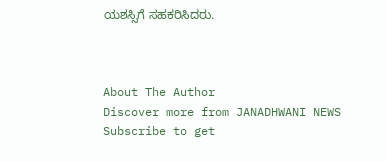ಯಶಸ್ಸಿಗೆ ಸಹಕರಿಸಿದರು.



About The Author
Discover more from JANADHWANI NEWS
Subscribe to get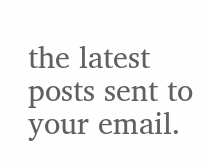the latest posts sent to your email.